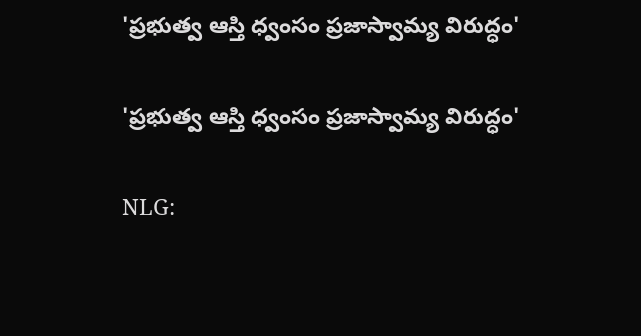'ప్రభుత్వ ఆస్తి ధ్వంసం ప్రజాస్వామ్య విరుద్ధం'

'ప్రభుత్వ ఆస్తి ధ్వంసం ప్రజాస్వామ్య విరుద్ధం'

NLG: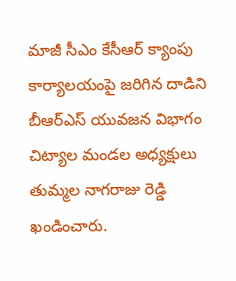మాజీ సీఎం కేసీఆర్ క్యాంపు కార్యాలయంపై జరిగిన దాడిని బీఆర్ఎస్ యువజన విభాగం చిట్యాల మండల అధ్యక్షులు తుమ్మల నాగరాజు రెడ్డి ఖండించారు.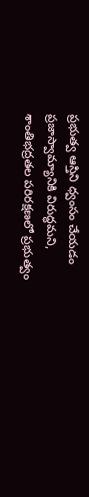ప్రభుత్వ ఆస్తిని ధ్వంసం చేయడం ప్రజాస్వామ్యానికి విరుద్ధమని, శాంతిభద్రతల పరిరక్షణలో ప్రభుత్వం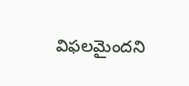విఫలమైందని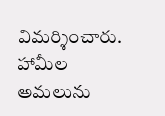విమర్శించారు. హామీల అమలును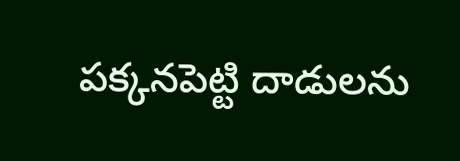పక్కనపెట్టి దాడులను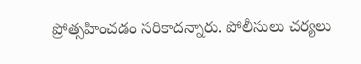ప్రోత్సహించడం సరికాదన్నారు. పోలీసులు చర్యలు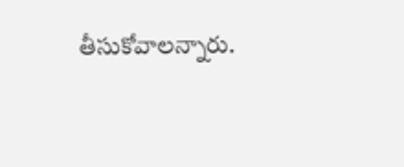తీసుకోవాలన్నారు.